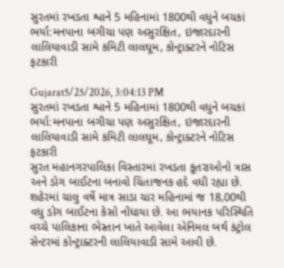સુરતમાં રખડતા શ્વાને 5 મહિનામાં 1800થી વધુને બચકાં ભર્યા:મનપાના બગીચા પણ અસુરક્ષિત, ઇજારદારની લાલિયાવાડી સામે કમિટી લાલઘૂમ, કોન્ટ્રાક્ટરને નોટિસ ફટકારી

Gujarat5/25/2026, 3:04:13 PM
સુરતમાં રખડતા શ્વાને 5 મહિનામાં 1800થી વધુને બચકાં ભર્યા:મનપાના બગીચા પણ અસુરક્ષિત, ઇજારદારની લાલિયાવાડી સામે કમિટી લાલઘૂમ, કોન્ટ્રાક્ટરને નોટિસ ફટકારી
સુરત મહાનગરપાલિકા વિસ્તારમાં રખડતા કૂતરાઓનો ત્રાસ અને ડોગ બાઈટના બનાવો ચિંતાજનક હદે વધી રહ્યા છે. શહેરમાં ચાલુ વર્ષે માત્ર સાડા ચાર મહિનામાં જ 18,00થી વધુ ડોગ બાઈટના કેસો નોંધાયા છે. આ ભયાનક પરિસ્થિતિ વચ્ચે પાલિકાના ભેસ્તાન ખાતે આવેલા એનિમલ બર્થ કંટ્રોલ સેન્ટરમાં કોન્ટ્રાક્ટરની લાલિયાવાડી સામે આવી છે.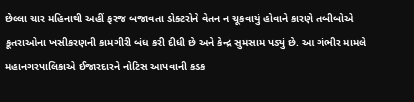છેલ્લા ચાર મહિનાથી અહીં ફરજ બજાવતા ડોક્ટરોને વેતન ન ચૂકવાયું હોવાને કારણે તબીબોએ કૂતરાઓના ખસીકરણની કામગીરી બંધ કરી દીધી છે અને કેન્દ્ર સુમસામ પડ્યું છે. આ ગંભીર મામલે મહાનગરપાલિકાએ ઈજારદારને નોટિસ આપવાની કડક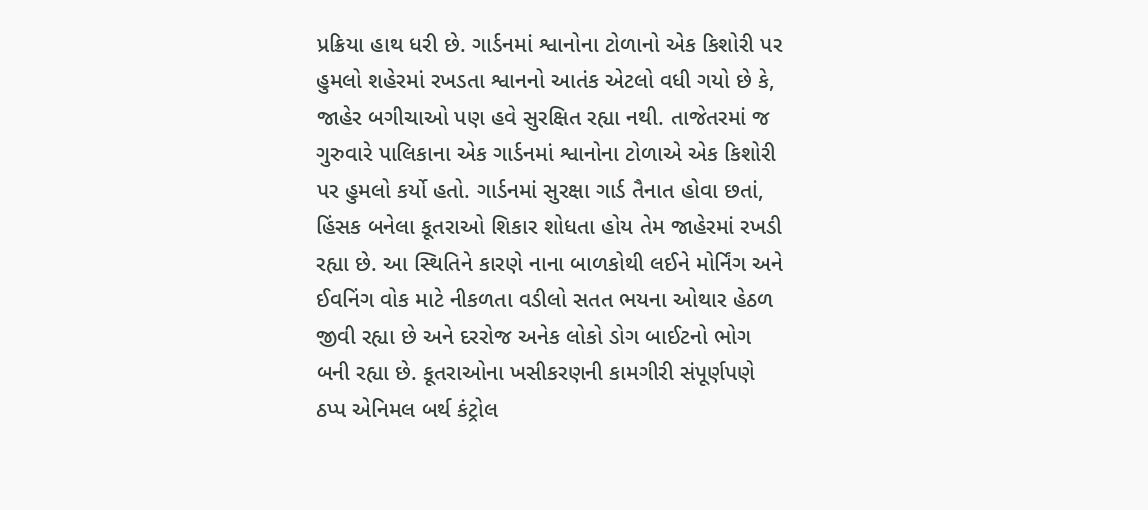પ્રક્રિયા હાથ ધરી છે. ગાર્ડનમાં શ્વાનોના ટોળાનો એક કિશોરી પર હુમલો શહેરમાં રખડતા શ્વાનનો આતંક એટલો વધી ગયો છે કે, જાહેર બગીચાઓ પણ હવે સુરક્ષિત રહ્યા નથી. તાજેતરમાં જ ગુરુવારે પાલિકાના એક ગાર્ડનમાં શ્વાનોના ટોળાએ એક કિશોરી પર હુમલો કર્યો હતો. ગાર્ડનમાં સુરક્ષા ગાર્ડ તૈનાત હોવા છતાં, હિંસક બનેલા કૂતરાઓ શિકાર શોધતા હોય તેમ જાહેરમાં રખડી રહ્યા છે. આ સ્થિતિને કારણે નાના બાળકોથી લઈને મોર્નિંગ અને ઈવનિંગ વોક માટે નીકળતા વડીલો સતત ભયના ઓથાર હેઠળ જીવી રહ્યા છે અને દરરોજ અનેક લોકો ડોગ બાઈટનો ભોગ બની રહ્યા છે. કૂતરાઓના ખસીકરણની કામગીરી સંપૂર્ણપણે ઠપ્પ એનિમલ બર્થ કંટ્રોલ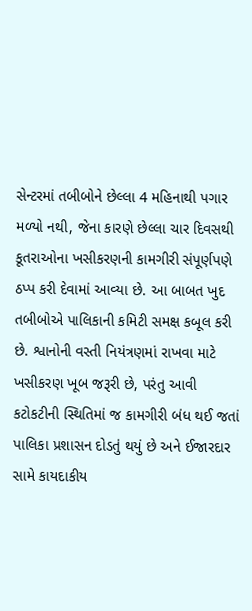સેન્ટરમાં તબીબોને છેલ્લા 4 મહિનાથી પગાર મળ્યો નથી, જેના કારણે છેલ્લા ચાર દિવસથી કૂતરાઓના ખસીકરણની કામગીરી સંપૂર્ણપણે ઠપ્પ કરી દેવામાં આવ્યા છે. આ બાબત ખુદ તબીબોએ પાલિકાની કમિટી સમક્ષ કબૂલ કરી છે. શ્વાનોની વસ્તી નિયંત્રણમાં રાખવા માટે ખસીકરણ ખૂબ જરૂરી છે, પરંતુ આવી કટોકટીની સ્થિતિમાં જ કામગીરી બંધ થઈ જતાં પાલિકા પ્રશાસન દોડતું થયું છે અને ઈજારદાર સામે કાયદાકીય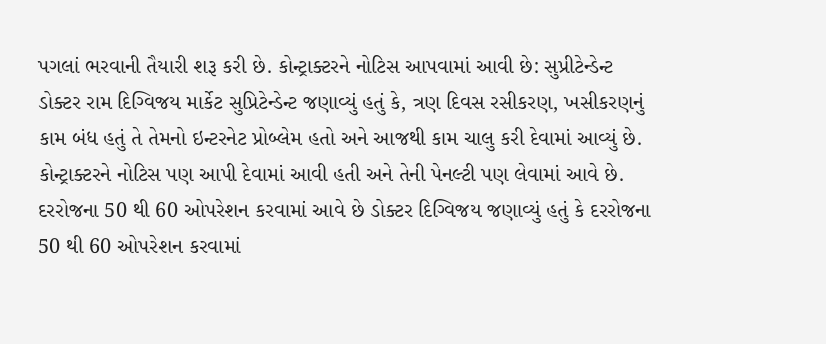પગલાં ભરવાની તૈયારી શરૂ કરી છે. કોન્ટ્રાક્ટરને નોટિસ આપવામાં આવી છે: સુપ્રીટેન્ડેન્ટ ડોક્ટર રામ દિગ્વિજય માર્કેટ સુપ્રિટેન્ડેન્ટ જણાવ્યું હતું કે, ત્રણ દિવસ રસીકરણ, ખસીકરણનું કામ બંધ હતું તે તેમનો ઇન્ટરનેટ પ્રોબ્લેમ હતો અને આજથી કામ ચાલુ કરી દેવામાં આવ્યું છે. કોન્ટ્રાક્ટરને નોટિસ પણ આપી દેવામાં આવી હતી અને તેની પેનલ્ટી પણ લેવામાં આવે છે. દરરોજના 50 થી 60 ઓપરેશન કરવામાં આવે છે ડોક્ટર દિગ્વિજય જણાવ્યું હતું કે દરરોજના 50 થી 60 ઓપરેશન કરવામાં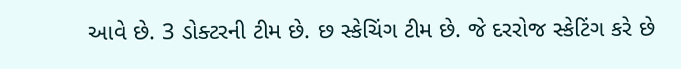આવે છે. 3 ડોક્ટરની ટીમ છે. છ સ્કેચિંગ ટીમ છે. જે દરરોજ સ્કેટિંગ કરે છે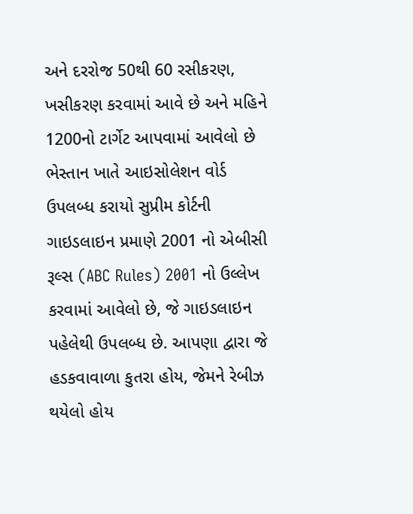અને દરરોજ 50થી 60 રસીકરણ, ખસીકરણ કરવામાં આવે છે અને મહિને 1200નો ટાર્ગેટ આપવામાં આવેલો છે ભેસ્તાન ખાતે આઇસોલેશન વોર્ડ ઉપલબ્ધ કરાયો સુપ્રીમ કોર્ટની ગાઇડલાઇન પ્રમાણે 2001 નો એબીસી રૂલ્સ (ABC Rules) 2001 નો ઉલ્લેખ કરવામાં આવેલો છે, જે ગાઇડલાઇન પહેલેથી ઉપલબ્ધ છે. આપણા દ્વારા જે હડકવાવાળા કુતરા હોય, જેમને રેબીઝ થયેલો હોય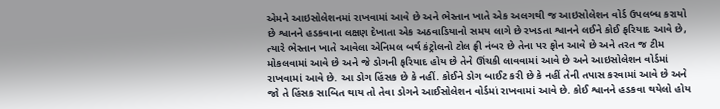એમને આઇસોલેશનમાં રાખવામાં આવે છે અને ભેસ્તાન ખાતે એક અલગથી જ આઇસોલેશન વોર્ડ ઉપલબ્ધ કરાયો છે શ્વાનને હડકવાના લક્ષણ દેખાતા એક અઠવાડિયાનો સમય લાગે છે રખડતા શ્વાનને લઈને કોઈ ફરિયાદ આવે છે, ત્યારે ભેસ્તાન ખાતે આવેલા એનિમલ બર્થ કંટ્રોલનો ટોલ ફ્રી નંબર છે તેના પર ફોન આવે છે અને તરત જ ટીમ મોકલવામાં આવે છે અને જે ડોગની ફરિયાદ હોય છે તેને ઊંચકી લાવવામાં આવે છે અને આઇસોલેશન વોર્ડમાં રાખવામાં આવે છે. આ ડોગ હિંસક છે કે નહીં. કોઈને ડોગ બાઈટ કરી છે કે નહીં તેની તપાસ કરવામાં આવે છે અને જો તે હિંસક સાબિત થાય તો તેવા ડોગને આઈસોલેશન વોર્ડમાં રાખવામાં આવે છે. કોઈ શ્વાનને હડકવા થયેલો હોય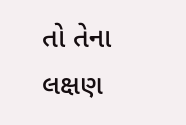તો તેના લક્ષણ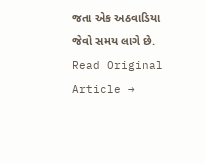જતા એક અઠવાડિયા જેવો સમય લાગે છે.
Read Original Article →